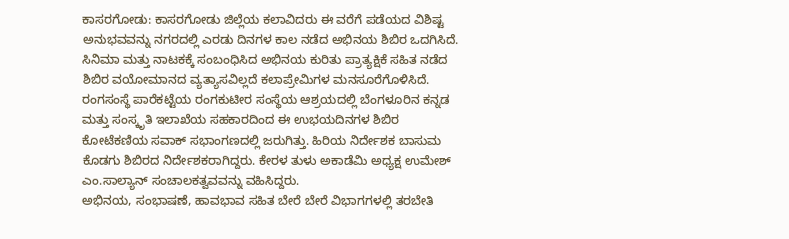ಕಾಸರಗೋಡು: ಕಾಸರಗೋಡು ಜಿಲ್ಲೆಯ ಕಲಾವಿದರು ಈ ವರೆಗೆ ಪಡೆಯದ ವಿಶಿಷ್ಟ ಅನುಭವವನ್ನು ನಗರದಲ್ಲಿ ಎರಡು ದಿನಗಳ ಕಾಲ ನಡೆದ ಅಭಿನಯ ಶಿಬಿರ ಒದಗಿಸಿದೆ.
ಸಿನಿಮಾ ಮತ್ತು ನಾಟಕಕ್ಕೆ ಸಂಬಂಧಿಸಿದ ಅಭಿನಯ ಕುರಿತು ಪ್ರಾತ್ಯಕ್ಷಿಕೆ ಸಹಿತ ನಡೆದ ಶಿಬಿರ ವಯೋಮಾನದ ವ್ಯತ್ಯಾಸವಿಲ್ಲದೆ ಕಲಾಪ್ರೇಮಿಗಳ ಮನಸೂರೆಗೊಳಿಸಿದೆ.
ರಂಗಸಂಸ್ಥೆ ಪಾರೆಕಟ್ಟೆಯ ರಂಗಕುಟೀರ ಸಂಸ್ಥೆಯ ಆಶ್ರಯದಲ್ಲಿ ಬೆಂಗಳೂರಿನ ಕನ್ನಡ ಮತ್ತು ಸಂಸ್ಕೃತಿ ಇಲಾಖೆಯ ಸಹಕಾರದಿಂದ ಈ ಉಭಯದಿನಗಳ ಶಿಬಿರ ಕೋಟೆಕಣಿಯ ಸವಾಕ್ ಸಭಾಂಗಣದಲ್ಲಿ ಜರುಗಿತ್ತು. ಹಿರಿಯ ನಿರ್ದೇಶಕ ಬಾಸುಮ ಕೊಡಗು ಶಿಬಿರದ ನಿರ್ದೇಶಕರಾಗಿದ್ದರು. ಕೇರಳ ತುಳು ಅಕಾಡೆಮಿ ಅಧ್ಯಕ್ಷ ಉಮೇಶ್ ಎಂ.ಸಾಲ್ಯಾನ್ ಸಂಚಾಲಕತ್ವವವನ್ನು ವಹಿಸಿದ್ದರು.
ಅಭಿನಯ, ಸಂಭಾಷಣೆ, ಹಾವಭಾವ ಸಹಿತ ಬೇರೆ ಬೇರೆ ವಿಭಾಗಗಳಲ್ಲಿ ತರಬೇತಿ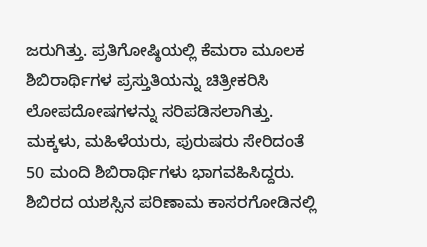ಜರುಗಿತ್ತು. ಪ್ರತಿಗೋಷ್ಠಿಯಲ್ಲಿ ಕೆಮರಾ ಮೂಲಕ ಶಿಬಿರಾರ್ಥಿಗಳ ಪ್ರಸ್ತುತಿಯನ್ನು ಚಿತ್ರೀಕರಿಸಿ ಲೋಪದೋಷಗಳನ್ನು ಸರಿಪಡಿಸಲಾಗಿತ್ತು. ಮಕ್ಕಳು, ಮಹಿಳೆಯರು, ಪುರುಷರು ಸೇರಿದಂತೆ 50 ಮಂದಿ ಶಿಬಿರಾರ್ಥಿಗಳು ಭಾಗವಹಿಸಿದ್ದರು.
ಶಿಬಿರದ ಯಶಸ್ಸಿನ ಪರಿಣಾಮ ಕಾಸರಗೋಡಿನಲ್ಲಿ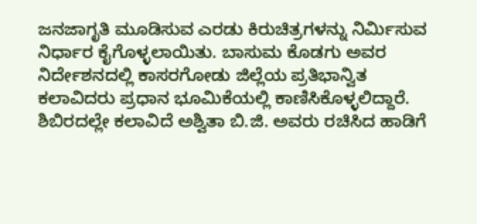ಜನಜಾಗೃತಿ ಮೂಡಿಸುವ ಎರಡು ಕಿರುಚಿತ್ರಗಳನ್ನು ನಿರ್ಮಿಸುವ ನಿರ್ಧಾರ ಕೈಗೊಳ್ಳಲಾಯಿತು. ಬಾಸುಮ ಕೊಡಗು ಅವರ ನಿರ್ದೇಶನದಲ್ಲಿ ಕಾಸರಗೋಡು ಜಿಲ್ಲೆಯ ಪ್ರತಿಭಾನ್ವಿತ ಕಲಾವಿದರು ಪ್ರಧಾನ ಭೂಮಿಕೆಯಲ್ಲಿ ಕಾಣಿಸಿಕೊಳ್ಳಲಿದ್ದಾರೆ.
ಶಿಬಿರದಲ್ಲೇ ಕಲಾವಿದೆ ಅಶ್ವಿತಾ ಬಿ.ಜಿ. ಅವರು ರಚಿಸಿದ ಹಾಡಿಗೆ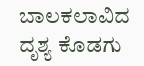ಬಾಲಕಲಾವಿದ ದೃಶ್ಯ ಕೊಡಗು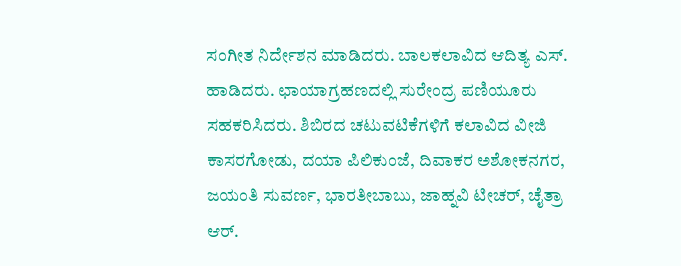ಸಂಗೀತ ನಿರ್ದೇಶನ ಮಾಡಿದರು. ಬಾಲಕಲಾವಿದ ಆದಿತ್ಯ ಎಸ್. ಹಾಡಿದರು. ಛಾಯಾಗ್ರಹಣದಲ್ಲಿ ಸುರೇಂದ್ರ ಪಣಿಯೂರು ಸಹಕರಿಸಿದರು. ಶಿಬಿರದ ಚಟುವಟಿಕೆಗಳಿಗೆ ಕಲಾವಿದ ವೀಜಿ ಕಾಸರಗೋಡು, ದಯಾ ಪಿಲಿಕುಂಜೆ, ದಿವಾಕರ ಅಶೋಕನಗರ, ಜಯಂತಿ ಸುವರ್ಣ, ಭಾರತೀಬಾಬು, ಜಾಹ್ನವಿ ಟೀಚರ್, ಚೈತ್ರಾ ಆರ್.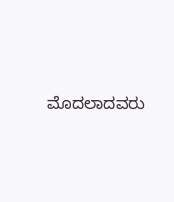ಮೊದಲಾದವರು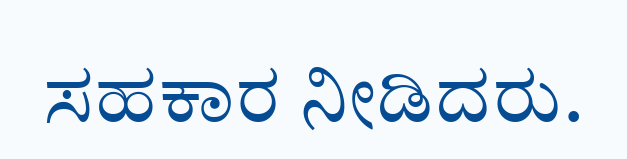ಸಹಕಾರ ನೀಡಿದರು.